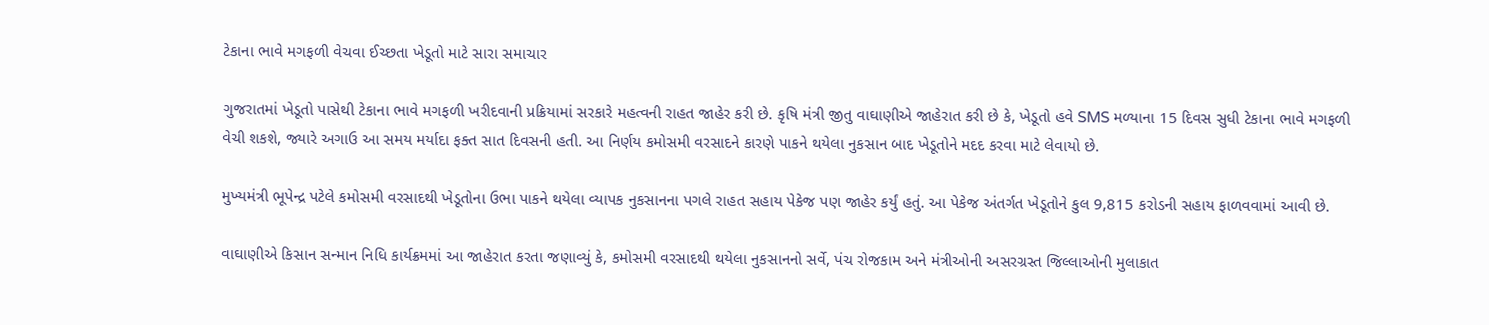ટેકાના ભાવે મગફળી વેચવા ઈચ્છતા ખેડૂતો માટે સારા સમાચાર

ગુજરાતમાં ખેડૂતો પાસેથી ટેકાના ભાવે મગફળી ખરીદવાની પ્રક્રિયામાં સરકારે મહત્વની રાહત જાહેર કરી છે. કૃષિ મંત્રી જીતુ વાઘાણીએ જાહેરાત કરી છે કે, ખેડૂતો હવે SMS મળ્યાના 15 દિવસ સુધી ટેકાના ભાવે મગફળી વેચી શકશે, જ્યારે અગાઉ આ સમય મર્યાદા ફક્ત સાત દિવસની હતી. આ નિર્ણય કમોસમી વરસાદને કારણે પાકને થયેલા નુકસાન બાદ ખેડૂતોને મદદ કરવા માટે લેવાયો છે.

મુખ્યમંત્રી ભૂપેન્દ્ર પટેલે કમોસમી વરસાદથી ખેડૂતોના ઉભા પાકને થયેલા વ્યાપક નુકસાનના પગલે રાહત સહાય પેકેજ પણ જાહેર કર્યું હતું. આ પેકેજ અંતર્ગત ખેડૂતોને કુલ 9,815 કરોડની સહાય ફાળવવામાં આવી છે.

વાઘાણીએ કિસાન સન્માન નિધિ કાર્યક્રમમાં આ જાહેરાત કરતા જણાવ્યું કે, કમોસમી વરસાદથી થયેલા નુકસાનનો સર્વે, પંચ રોજકામ અને મંત્રીઓની અસરગ્રસ્ત જિલ્લાઓની મુલાકાત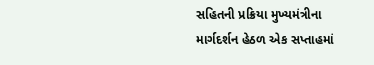સહિતની પ્રક્રિયા મુખ્યમંત્રીના માર્ગદર્શન હેઠળ એક સપ્તાહમાં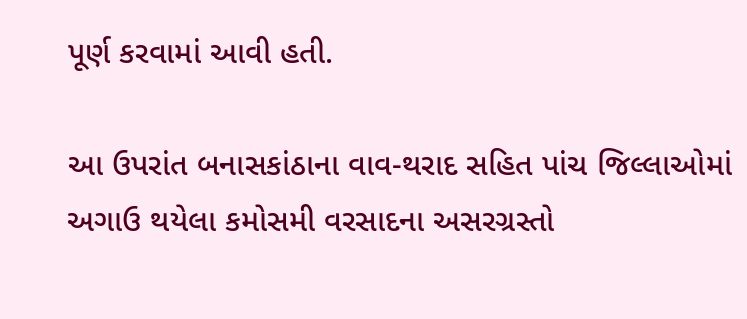પૂર્ણ કરવામાં આવી હતી.

આ ઉપરાંત બનાસકાંઠાના વાવ-થરાદ સહિત પાંચ જિલ્લાઓમાં અગાઉ થયેલા કમોસમી વરસાદના અસરગ્રસ્તો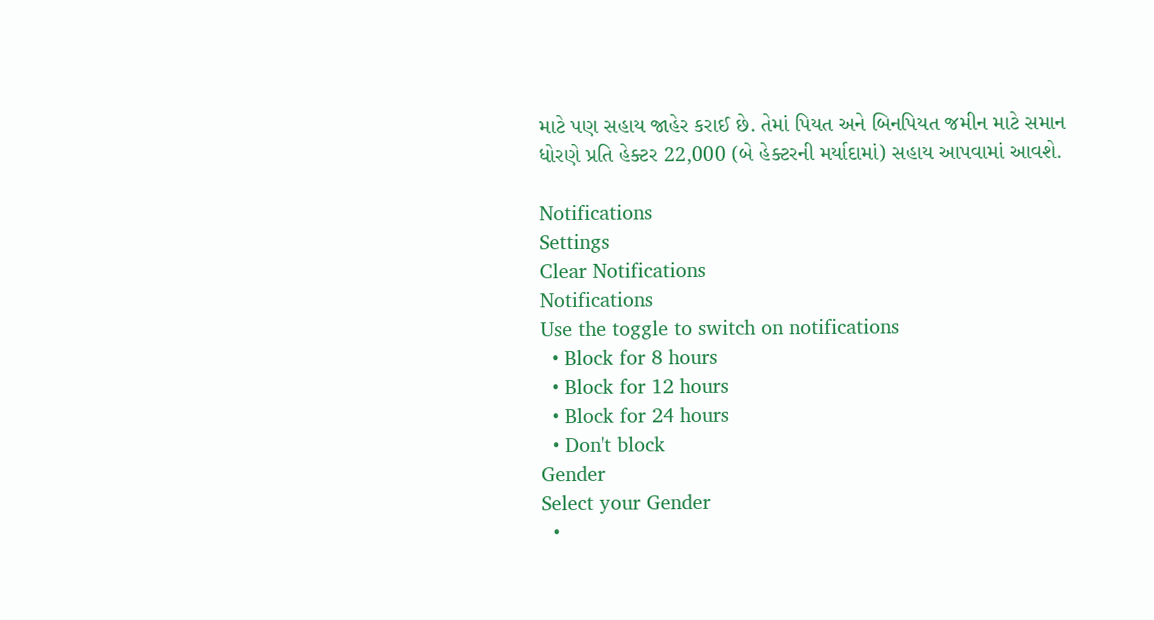માટે પણ સહાય જાહેર કરાઈ છે. તેમાં પિયત અને બિનપિયત જમીન માટે સમાન ધોરણે પ્રતિ હેક્ટર 22,000 (બે હેક્ટરની મર્યાદામાં) સહાય આપવામાં આવશે.

Notifications
Settings
Clear Notifications
Notifications
Use the toggle to switch on notifications
  • Block for 8 hours
  • Block for 12 hours
  • Block for 24 hours
  • Don't block
Gender
Select your Gender
  •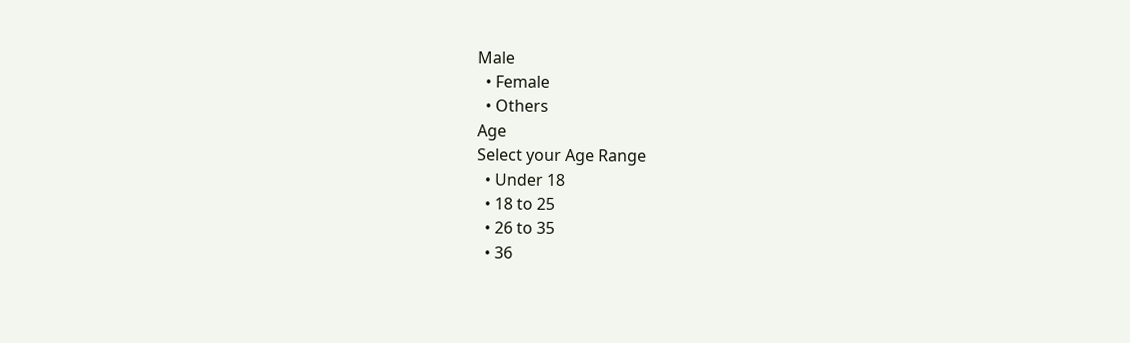Male
  • Female
  • Others
Age
Select your Age Range
  • Under 18
  • 18 to 25
  • 26 to 35
  • 36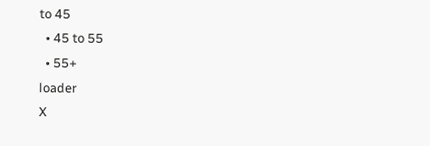to 45
  • 45 to 55
  • 55+
loader
X